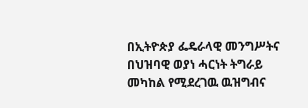በኢትዮጵያ ፌዴራላዊ መንግሥትና በህዝባዊ ወያነ ሓርነት ትግራይ መካከል የሚደረገዉ ዉዝግብና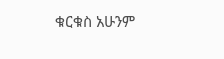ቁርቁስ አሁንም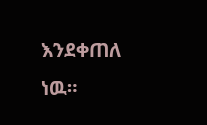እንደቀጠለ ነዉ።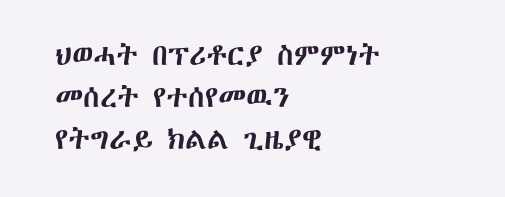ህወሓት በፕሪቶርያ ስምምነት መሰረት የተሰየመዉን የትግራይ ክልል ጊዜያዊ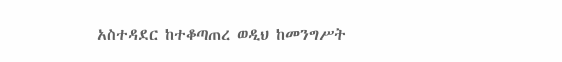አስተዳደር ከተቆጣጠረ ወዲህ ከመንግሥት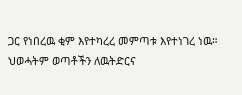ጋር የነበረዉ ቂም እየተካረረ መምጣቱ እየተነገረ ነዉ። ህወሓትም ወጣቶችን ለዉትድርና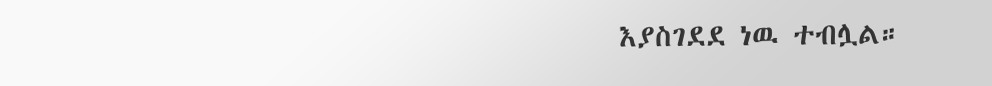እያስገደደ ነዉ ተብሏል።